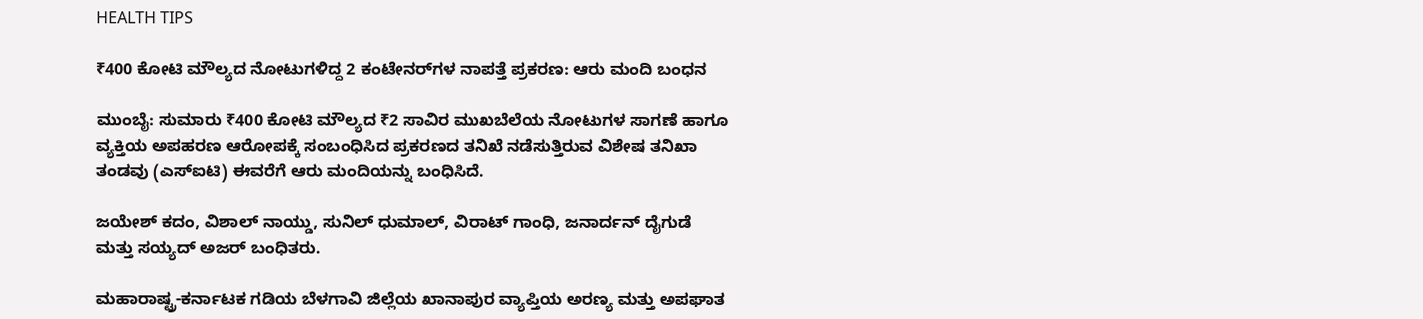HEALTH TIPS

₹400 ಕೋಟಿ ಮೌಲ್ಯದ ನೋಟುಗಳಿದ್ದ 2 ಕಂಟೇನರ್‌ಗಳ ನಾಪತ್ತೆ ಪ್ರಕರಣ: ಆರು ಮಂದಿ ಬಂಧನ

ಮುಂಬೈ: ಸುಮಾರು ₹400 ಕೋಟಿ ಮೌಲ್ಯದ ₹2 ಸಾವಿರ ಮುಖಬೆಲೆಯ ನೋಟುಗಳ ಸಾಗಣೆ ಹಾಗೂ ವ್ಯಕ್ತಿಯ ಅಪಹರಣ ಆರೋಪಕ್ಕೆ ಸಂಬಂಧಿಸಿದ ಪ್ರಕರಣದ ತನಿಖೆ ನಡೆಸುತ್ತಿರುವ ವಿಶೇಷ ತನಿಖಾ ತಂಡವು (ಎಸ್‌ಐಟಿ) ಈವರೆಗೆ ಆರು ಮಂದಿಯನ್ನು ಬಂಧಿಸಿದೆ.

ಜಯೇಶ್‌ ಕದಂ, ವಿಶಾಲ್‌ ನಾಯ್ಡು, ಸುನಿಲ್‌ ಧುಮಾಲ್‌, ವಿರಾಟ್‌ ಗಾಂಧಿ, ಜನಾರ್ದನ್‌ ದೈಗುಡೆ ಮತ್ತು ಸಯ್ಯದ್‌ ಅಜರ್‌ ಬಂಧಿತರು.

ಮಹಾರಾಷ್ಟ್ರ-ಕರ್ನಾಟಕ ಗಡಿಯ ಬೆಳಗಾವಿ ಜಿಲ್ಲೆಯ ಖಾನಾಪುರ ವ್ಯಾಪ್ತಿಯ ಅರಣ್ಯ ಮತ್ತು ಅಪಘಾತ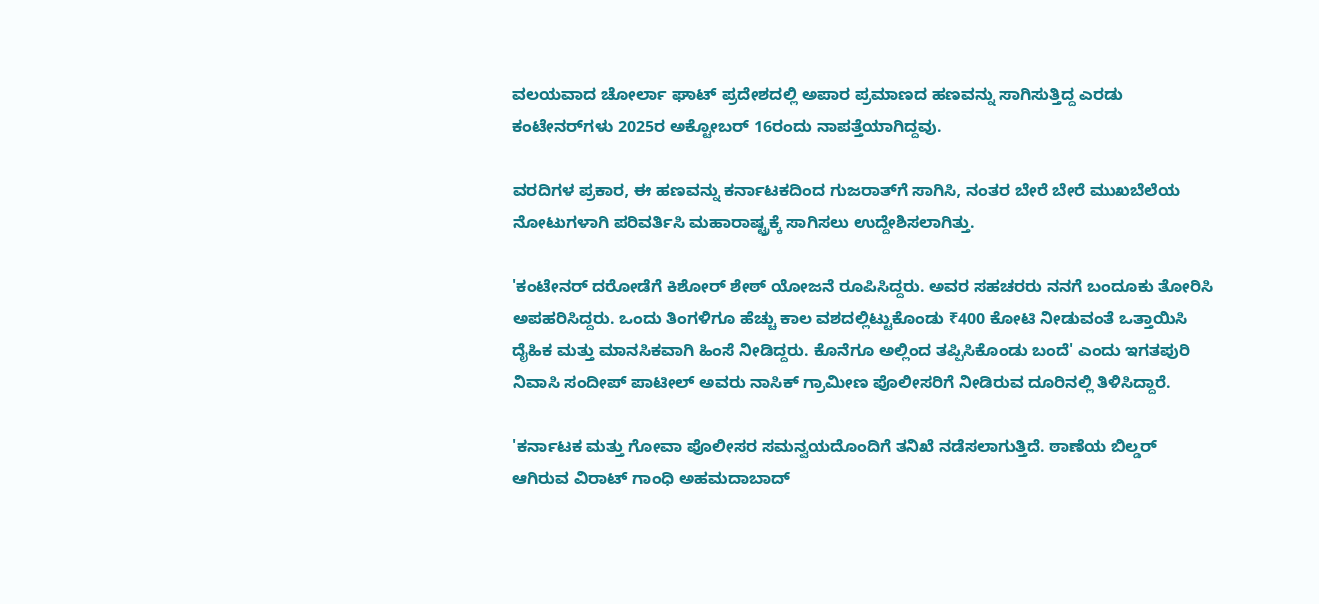ವಲಯವಾದ ಚೋರ್ಲಾ ಘಾಟ್‌ ಪ್ರದೇಶದಲ್ಲಿ ಅಪಾರ ಪ್ರಮಾಣದ ಹಣವನ್ನು ಸಾಗಿಸುತ್ತಿದ್ದ ಎರಡು ಕಂಟೇನರ್‌ಗಳು 2025ರ ಅಕ್ಟೋಬರ್‌ 16ರಂದು ನಾಪತ್ತೆಯಾಗಿದ್ದವು.

ವರದಿಗಳ ಪ್ರಕಾರ, ಈ ಹಣವನ್ನು ಕರ್ನಾಟಕದಿಂದ ಗುಜರಾತ್‌ಗೆ ಸಾಗಿಸಿ, ನಂತರ ಬೇರೆ ಬೇರೆ ಮುಖಬೆಲೆಯ ನೋಟುಗಳಾಗಿ ಪರಿವರ್ತಿಸಿ ಮಹಾರಾಷ್ಟ್ರಕ್ಕೆ ಸಾಗಿಸಲು ಉದ್ದೇಶಿಸಲಾಗಿತ್ತು.

'ಕಂಟೇನರ್‌ ದರೋಡೆಗೆ ಕಿಶೋರ್‌ ಶೇಠ್‌ ಯೋಜನೆ ರೂಪಿಸಿದ್ದರು. ಅವರ ಸಹಚರರು ನನಗೆ ಬಂದೂಕು ತೋರಿಸಿ ಅಪಹರಿಸಿದ್ದರು. ಒಂದು ತಿಂಗಳಿಗೂ ಹೆಚ್ಚು ಕಾಲ ವಶದಲ್ಲಿಟ್ಟುಕೊಂಡು ₹400 ಕೋಟಿ ನೀಡುವಂತೆ ಒತ್ತಾಯಿಸಿ ದೈಹಿಕ ಮತ್ತು ಮಾನಸಿಕವಾಗಿ ಹಿಂಸೆ ನೀಡಿದ್ದರು. ಕೊನೆಗೂ ಅಲ್ಲಿಂದ ತಪ್ಪಿಸಿಕೊಂಡು ಬಂದೆ' ಎಂದು ಇಗತಪುರಿ ನಿವಾಸಿ ಸಂದೀಪ್‌ ಪಾಟೀಲ್‌ ಅವರು ನಾಸಿಕ್‌ ಗ್ರಾಮೀಣ ಪೊಲೀಸರಿಗೆ ನೀಡಿರುವ ದೂರಿನಲ್ಲಿ ತಿಳಿಸಿದ್ದಾರೆ.

'ಕರ್ನಾಟಕ ಮತ್ತು ಗೋವಾ ಪೊಲೀಸರ ಸಮನ್ವಯದೊಂದಿಗೆ ತನಿಖೆ ನಡೆಸಲಾಗುತ್ತಿದೆ. ಠಾಣೆಯ ಬಿಲ್ಡರ್ ಆಗಿರುವ ವಿರಾಟ್‌ ಗಾಂಧಿ ಅಹಮದಾಬಾದ್‌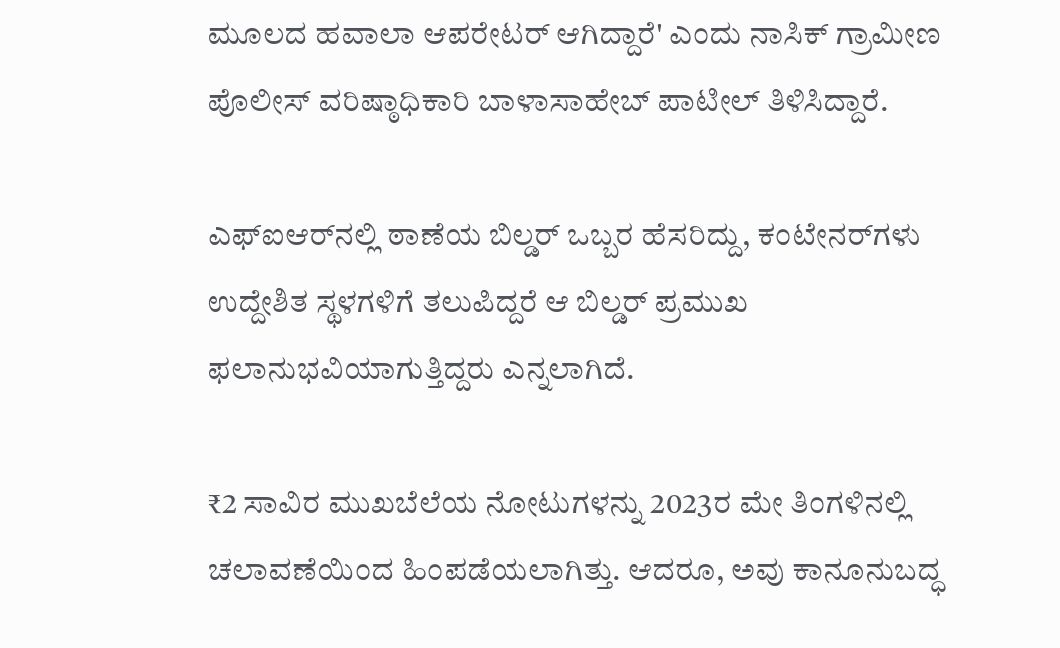ಮೂಲದ ಹವಾಲಾ ಆಪರೇಟರ್‌ ಆಗಿದ್ದಾರೆ' ಎಂದು ನಾಸಿಕ್‌ ಗ್ರಾಮೀಣ ಪೊಲೀಸ್ ವರಿಷ್ಠಾಧಿಕಾರಿ ಬಾಳಾಸಾಹೇಬ್‌ ಪಾಟೀಲ್‌ ತಿಳಿಸಿದ್ದಾರೆ.

ಎಫ್‌ಐಆರ್‌ನಲ್ಲಿ ಠಾಣೆಯ ಬಿಲ್ಡರ್‌ ಒಬ್ಬರ ಹೆಸರಿದ್ದು, ಕಂಟೇನರ್‌ಗಳು ಉದ್ದೇಶಿತ ಸ್ಥಳಗಳಿಗೆ ತಲುಪಿದ್ದರೆ ಆ ಬಿಲ್ಡರ್‌ ಪ್ರಮುಖ ಫಲಾನುಭವಿಯಾಗುತ್ತಿದ್ದರು ಎನ್ನಲಾಗಿದೆ.

₹2 ಸಾವಿರ ಮುಖಬೆಲೆಯ ನೋಟುಗಳನ್ನು 2023ರ ಮೇ ತಿಂಗಳಿನಲ್ಲಿ ಚಲಾವಣೆಯಿಂದ ಹಿಂಪಡೆಯಲಾಗಿತ್ತು. ಆದರೂ, ಅವು ಕಾನೂನುಬದ್ಧ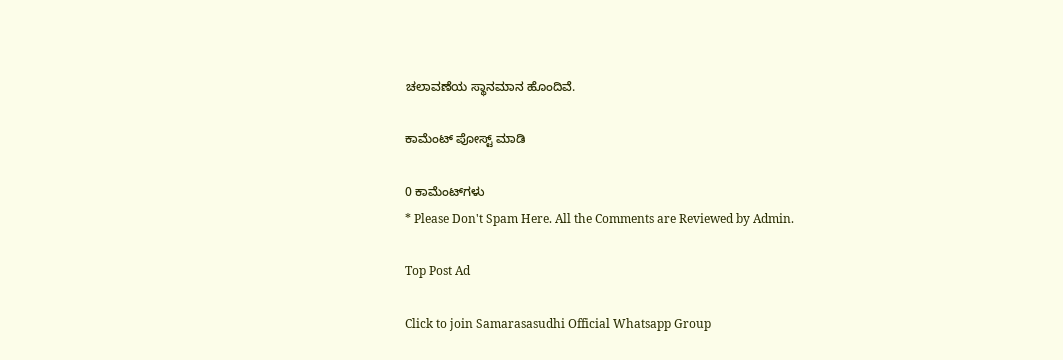ಚಲಾವಣೆಯ ಸ್ಥಾನಮಾನ ಹೊಂದಿವೆ.

ಕಾಮೆಂಟ್‌‌ ಪೋಸ್ಟ್‌ ಮಾಡಿ

0 ಕಾಮೆಂಟ್‌ಗಳು
* Please Don't Spam Here. All the Comments are Reviewed by Admin.

Top Post Ad

Click to join Samarasasudhi Official Whatsapp Group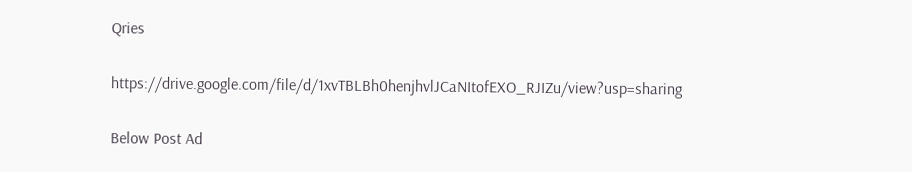Qries

https://drive.google.com/file/d/1xvTBLBh0henjhvlJCaNItofEXO_RJIZu/view?usp=sharing

Below Post Ad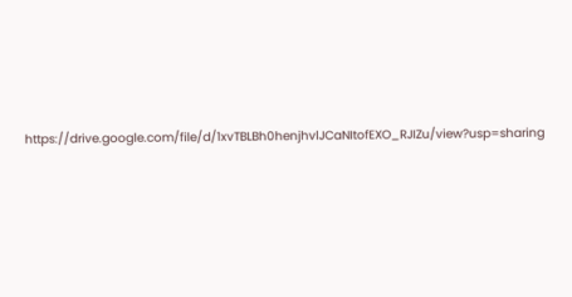https://drive.google.com/file/d/1xvTBLBh0henjhvlJCaNItofEXO_RJIZu/view?usp=sharing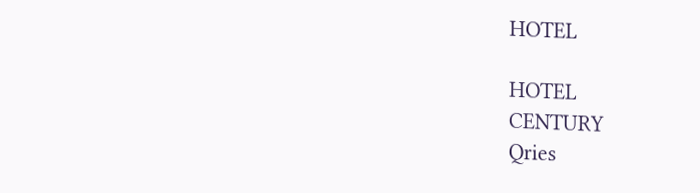HOTEL

HOTEL
CENTURY
Qries